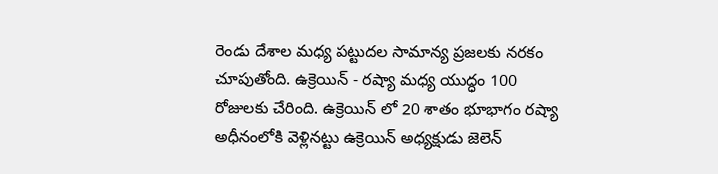రెండు దేశాల మధ్య పట్టుదల సామాన్య ప్రజలకు నరకం చూపుతోంది. ఉక్రెయిన్ - రష్యా మధ్య యుద్ధం 100 రోజులకు చేరింది. ఉక్రెయిన్ లో 20 శాతం భూభాగం రష్యా అధీనంలోకి వెళ్లినట్టు ఉక్రెయిన్ అధ్యక్షుడు జెలెన్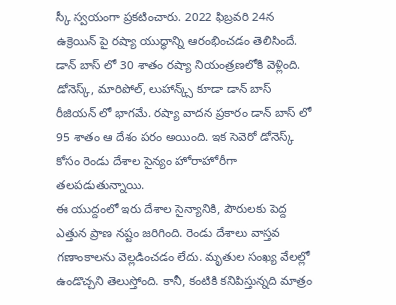స్కీ స్వయంగా ప్రకటించారు. 2022 ఫిబ్రవరి 24న ఉక్రెయిన్ పై రష్యా యుద్ధాన్ని ఆరంభించడం తెలిసిందే. డాన్ బాస్ లో 30 శాతం రష్యా నియంత్రణలోకి వెళ్లింది. డోనెస్క్, మారిపోల్, లుహాన్క్స్ కూడా డాన్ బాస్ రీజియన్ లో భాగమే. రష్యా వాదన ప్రకారం డాన్ బాస్ లో 95 శాతం ఆ దేశం పరం అయింది. ఇక సెవెరో డోనెస్క్ కోసం రెండు దేశాల సైన్యం హోరాహోరీగా తలపడుతున్నాయి.
ఈ యుద్దంలో ఇరు దేశాల సైన్యానికి, పౌరులకు పెద్ద ఎత్తున ప్రాణ నష్టం జరిగింది. రెండు దేశాలు వాస్తవ గణాంకాలను వెల్లడించడం లేదు. మృతుల సంఖ్య వేలల్లో ఉండొచ్చని తెలుస్తోంది. కానీ, కంటికి కనిపిస్తున్నది మాత్రం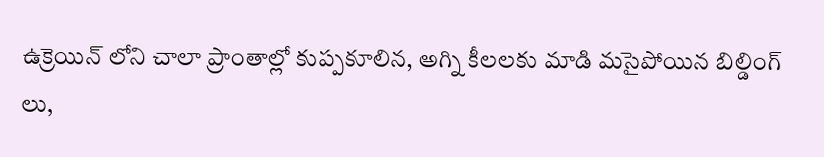ఉక్రెయిన్ లోని చాలా ప్రాంతాల్లో కుప్పకూలిన, అగ్ని కీలలకు మాడి మసైపోయిన బిల్డింగ్ లు,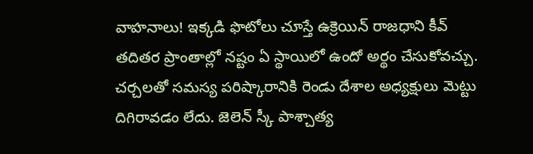వాహనాలు! ఇక్కడి ఫొటోలు చూస్తే ఉక్రెయిన్ రాజధాని కీవ్ తదితర ప్రాంతాల్లో నష్టం ఏ స్థాయిలో ఉందో అర్థం చేసుకోవచ్చు.
చర్చలతో సమస్య పరిష్కారానికి రెండు దేశాల అధ్యక్షులు మెట్టు దిగిరావడం లేదు. జెలెన్ స్కీ పాశ్చాత్య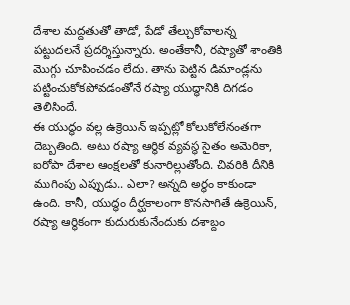దేశాల మద్దతుతో తాడో, పేడో తేల్చుకోవాలన్న పట్టుదలనే ప్రదర్శిస్తున్నారు. అంతేకానీ, రష్యాతో శాంతికి మొగ్గు చూపించడం లేదు. తాను పెట్టిన డిమాండ్లను పట్టించుకోకపోవడంతోనే రష్యా యుద్ధానికి దిగడం తెలిసిందే.
ఈ యుద్ధం వల్ల ఉక్రెయిన్ ఇప్పట్లో కోలుకోలేనంతగా దెబ్బతింది. అటు రష్యా ఆర్థిక వ్యవస్థ సైతం అమెరికా, ఐరోపా దేశాల ఆంక్షలతో కునారిల్లుతోంది. చివరికి దీనికి ముగింపు ఎప్పుడు.. ఎలా? అన్నది అర్థం కాకుండా ఉంది. కానీ, యుద్ధం దీర్ఘకాలంగా కొనసాగితే ఉక్రెయిన్, రష్యా ఆర్థికంగా కుదురుకునేందుకు దశాబ్దం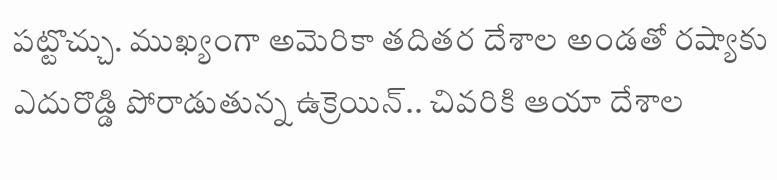పట్టొచ్చు. ముఖ్యంగా అమెరికా తదితర దేశాల అండతో రష్యాకు ఎదురొడ్డి పోరాడుతున్న ఉక్రెయిన్.. చివరికి ఆయా దేశాల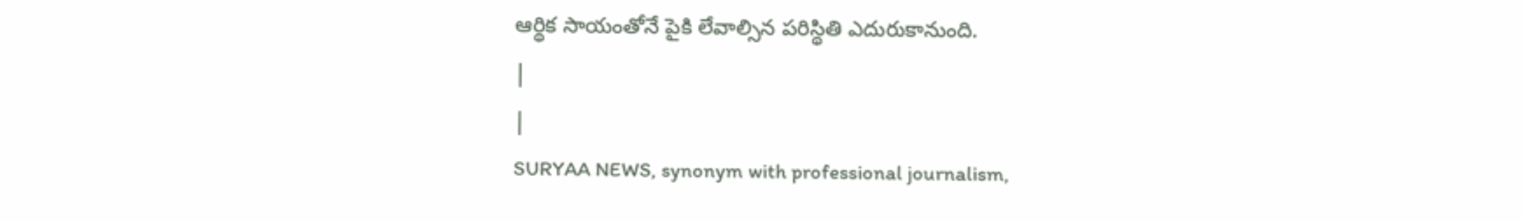ఆర్థిక సాయంతోనే పైకి లేవాల్సిన పరిస్థితి ఎదురుకానుంది.
|
|
SURYAA NEWS, synonym with professional journalism,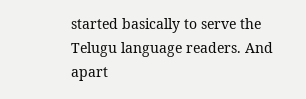started basically to serve the Telugu language readers. And apart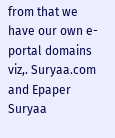from that we have our own e-portal domains viz,. Suryaa.com and Epaper Suryaa